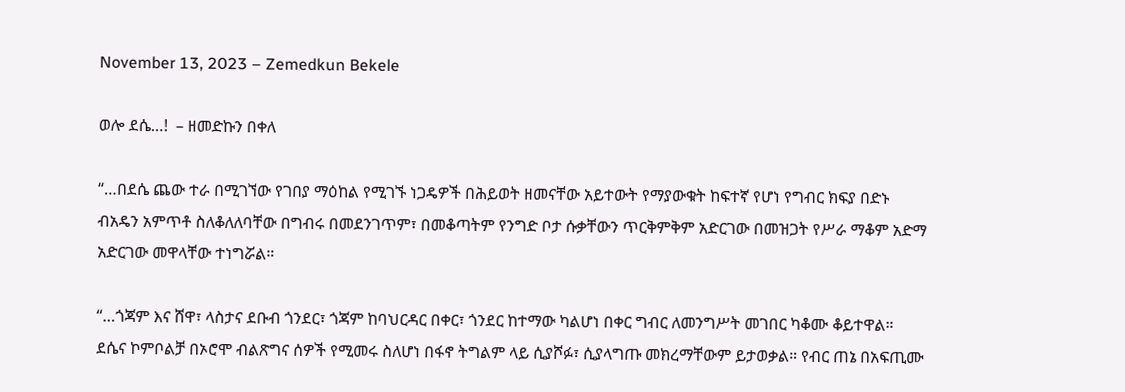November 13, 2023 – Zemedkun Bekele

ወሎ ደሴ…!  – ዘመድኩን በቀለ

“…በደሴ ጨው ተራ በሚገኘው የገበያ ማዕከል የሚገኙ ነጋዴዎች በሕይወት ዘመናቸው አይተውት የማያውቁት ከፍተኛ የሆነ የግብር ክፍያ በድኑ ብአዴን አምጥቶ ስለቆለለባቸው በግብሩ በመደንገጥም፣ በመቆጣትም የንግድ ቦታ ሱቃቸውን ጥርቅምቅም አድርገው በመዝጋት የሥራ ማቆም አድማ አድርገው መዋላቸው ተነግሯል።

“…ጎጃም እና ሸዋ፣ ላስታና ደቡብ ጎንደር፣ ጎጃም ከባህርዳር በቀር፣ ጎንደር ከተማው ካልሆነ በቀር ግብር ለመንግሥት መገበር ካቆሙ ቆይተዋል። ደሴና ኮምቦልቻ በኦሮሞ ብልጽግና ሰዎች የሚመሩ ስለሆነ በፋኖ ትግልም ላይ ሲያሾፉ፣ ሲያላግጡ መክረማቸውም ይታወቃል። የብር ጠኔ በአፍጢሙ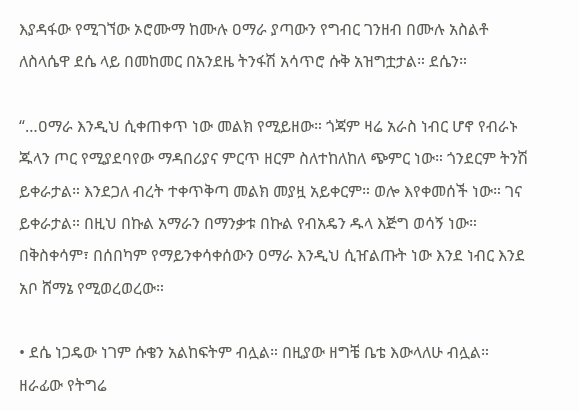እያዳፋው የሚገኘው ኦሮሙማ ከሙሉ ዐማራ ያጣውን የግብር ገንዘብ በሙሉ አስልቶ ለስላሴዋ ደሴ ላይ በመከመር በአንደዜ ትንፋሽ አሳጥሮ ሱቅ አዝግቷታል። ደሴን።

“…ዐማራ እንዲህ ሲቀጠቀጥ ነው መልክ የሚይዘው። ጎጃም ዛሬ አራስ ነብር ሆኖ የብራኑ ጁላን ጦር የሚያደባየው ማዳበሪያና ምርጥ ዘርም ስለተከለከለ ጭምር ነው። ጎንደርም ትንሽ ይቀራታል። እንደጋለ ብረት ተቀጥቅጣ መልክ መያዟ አይቀርም። ወሎ እየቀመሰች ነው። ገና ይቀራታል። በዚህ በኩል አማራን በማንቃቱ በኩል የብአዴን ዱላ እጅግ ወሳኝ ነው። በቅስቀሳም፣ በሰበካም የማይንቀሳቀሰውን ዐማራ እንዲህ ሲዠልጡት ነው እንደ ነብር እንደ አቦ ሸማኔ የሚወረወረው።

• ደሴ ነጋዴው ነገም ሱቄን አልከፍትም ብሏል። በዚያው ዘግቼ ቤቴ እውላለሁ ብሏል። ዘራፊው የትግሬ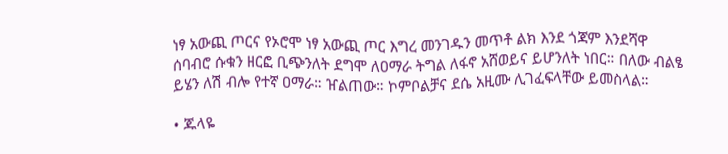ነፃ አውጪ ጦርና የኦሮሞ ነፃ አውጪ ጦር እግረ መንገዱን መጥቶ ልክ እንደ ጎጃም እንደሻዋ ሰባብሮ ሱቁን ዘርፎ ቢጭንለት ደግሞ ለዐማራ ትግል ለፋኖ አሸወይና ይሆንለት ነበር። በለው ብልፄ ይሄን ለሽ ብሎ የተኛ ዐማራ። ዠልጠው። ኮምቦልቻና ደሴ አዚሙ ሊገፈፍላቸው ይመስላል።

• ጁላዬ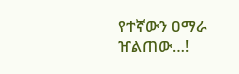የተኛውን ዐማራ ዠልጠው…!